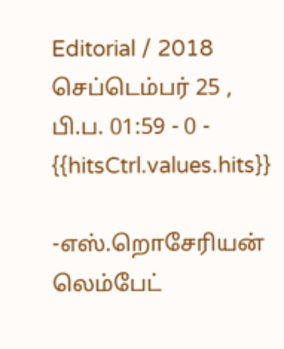Editorial / 2018 செப்டெம்பர் 25 , பி.ப. 01:59 - 0 - {{hitsCtrl.values.hits}}

-எஸ்.றொசேரியன் லெம்பேட்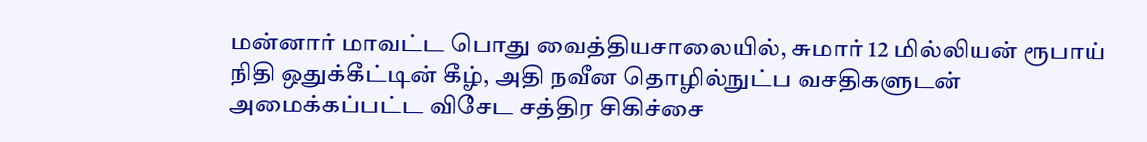மன்னார் மாவட்ட பொது வைத்தியசாலையில், சுமார் 12 மில்லியன் ரூபாய் நிதி ஒதுக்கீட்டின் கீழ், அதி நவீன தொழில்நுட்ப வசதிகளுடன் அமைக்கப்பட்ட விசேட சத்திர சிகிச்சை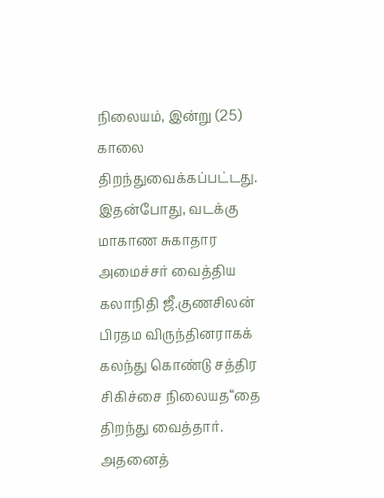நிலையம், இன்று (25) காலை திறந்துவைக்கப்பட்டது.
இதன்போது, வடக்கு மாகாண சுகாதார அமைச்சர் வைத்திய கலாநிதி ஜீ.குணசிலன் பிரதம விருந்தினராகக் கலந்து கொண்டு சத்திர சிகிச்சை நிலையத“தை திறந்து வைத்தார்.
அதனைத்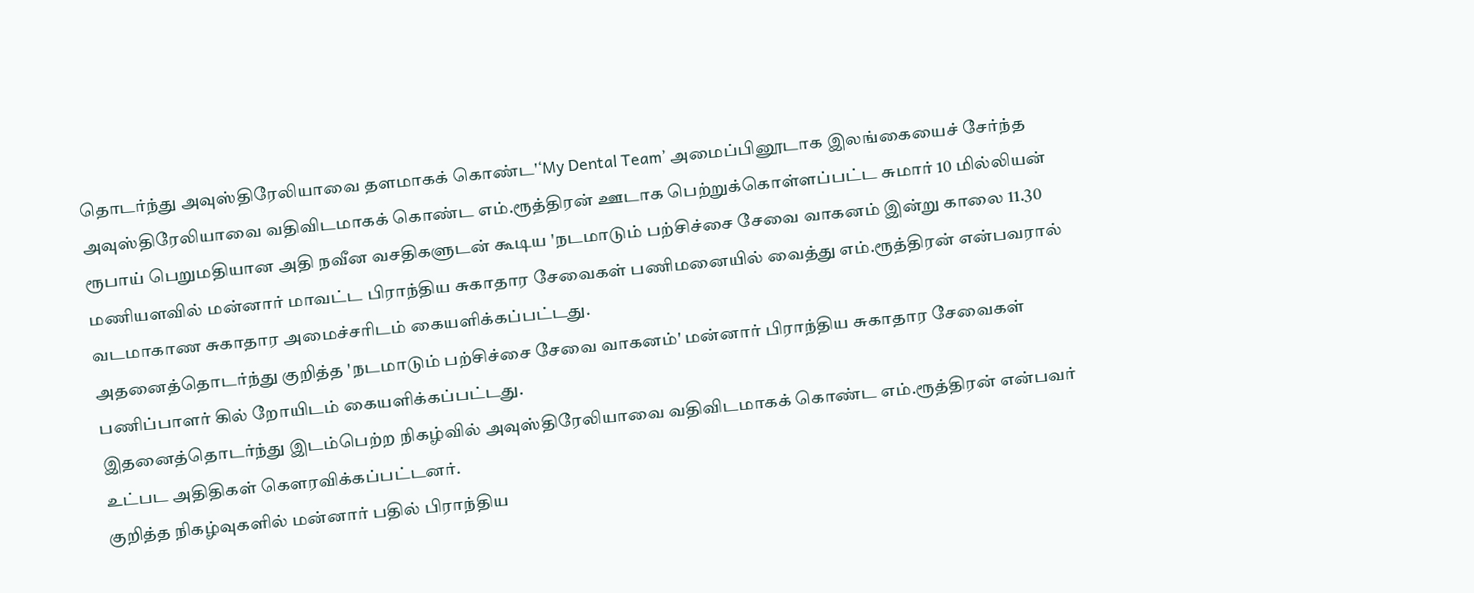தொடர்ந்து அவுஸ்திரேலியாவை தளமாகக் கொண்ட'‘My Dental Team’ அமைப்பினூடாக இலங்கையைச் சேர்ந்த அவுஸ்திரேலியாவை வதிவிடமாகக் கொண்ட எம்.ரூத்திரன் ஊடாக பெற்றுக்கொள்ளப்பட்ட சுமார் 10 மில்லியன் ரூபாய் பெறுமதியான அதி நவீன வசதிகளுடன் கூடிய 'நடமாடும் பற்சிச்சை சேவை வாகனம் இன்று காலை 11.30 மணியளவில் மன்னார் மாவட்ட பிராந்திய சுகாதார சேவைகள் பணிமனையில் வைத்து எம்.ரூத்திரன் என்பவரால் வடமாகாண சுகாதார அமைச்சரிடம் கையளிக்கப்பட்டது.
அதனைத்தொடர்ந்து குறித்த 'நடமாடும் பற்சிச்சை சேவை வாகனம்' மன்னார் பிராந்திய சுகாதார சேவைகள் பணிப்பாளர் கில் றோயிடம் கையளிக்கப்பட்டது.
இதனைத்தொடர்ந்து இடம்பெற்ற நிகழ்வில் அவுஸ்திரேலியாவை வதிவிடமாகக் கொண்ட எம்.ரூத்திரன் என்பவர் உட்பட அதிதிகள் கௌரவிக்கப்பட்டனர்.
குறித்த நிகழ்வுகளில் மன்னார் பதில் பிராந்திய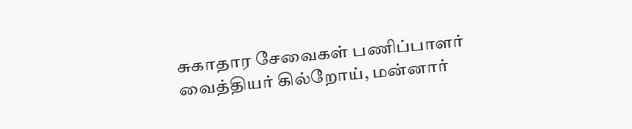சுகாதார சேவைகள் பணிப்பாளர் வைத்தியர் கில்றோய், மன்னார்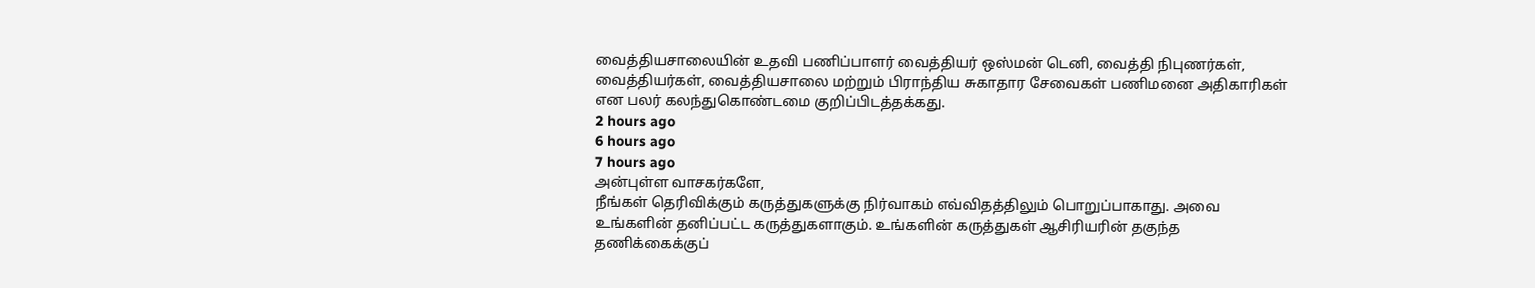வைத்தியசாலையின் உதவி பணிப்பாளர் வைத்தியர் ஒஸ்மன் டெனி, வைத்தி நிபுணர்கள், வைத்தியர்கள், வைத்தியசாலை மற்றும் பிராந்திய சுகாதார சேவைகள் பணிமனை அதிகாரிகள் என பலர் கலந்துகொண்டமை குறிப்பிடத்தக்கது.
2 hours ago
6 hours ago
7 hours ago
அன்புள்ள வாசகர்களே,
நீங்கள் தெரிவிக்கும் கருத்துகளுக்கு நிர்வாகம் எவ்விதத்திலும் பொறுப்பாகாது. அவை உங்களின் தனிப்பட்ட கருத்துகளாகும். உங்களின் கருத்துகள் ஆசிரியரின் தகுந்த தணிக்கைக்குப்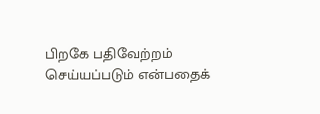பிறகே பதிவேற்றம் செய்யப்படும் என்பதைக்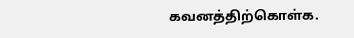கவனத்திற்கொள்க.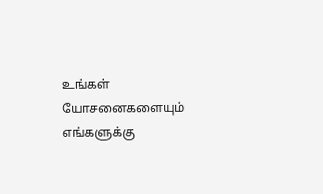உங்கள் யோசனைகளையும் எங்களுக்கு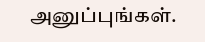அனுப்புங்கள்.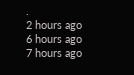.
2 hours ago
6 hours ago
7 hours ago